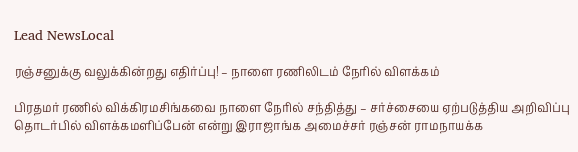Lead NewsLocal

ரஞ்சனுக்கு வலுக்கின்றது எதிர்ப்பு! – நாளை ரணிலிடம் நேரில் விளக்கம்

பிரதமர் ரணில் விக்கிரமசிங்கவை நாளை நேரில் சந்தித்து – சர்ச்சையை ஏற்படுத்திய அறிவிப்பு தொடர்பில் விளக்கமளிப்பேன் என்று இராஜாங்க அமைச்சர் ரஞ்சன் ராமநாயக்க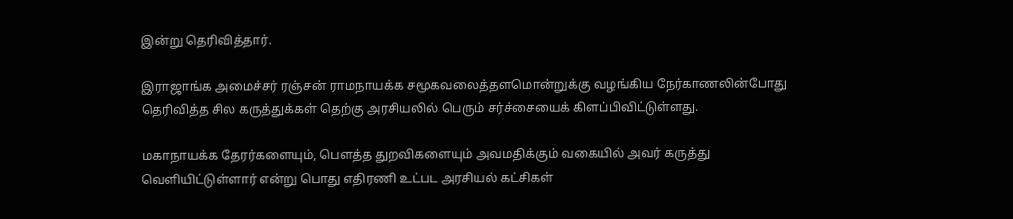இன்று தெரிவித்தார்.

இராஜாங்க அமைச்சர் ரஞ்சன் ராமநாயக்க சமூகவலைத்தளமொன்றுக்கு வழங்கிய நேர்காணலின்போது தெரிவித்த சில கருத்துக்கள் தெற்கு அரசியலில் பெரும் சர்ச்சையைக் கிளப்பிவிட்டுள்ளது.

மகாநாயக்க தேரர்களையும், பௌத்த துறவிகளையும் அவமதிக்கும் வகையில் அவர் கருத்து வெளியிட்டுள்ளார் என்று பொது எதிரணி உட்பட அரசியல் கட்சிகள்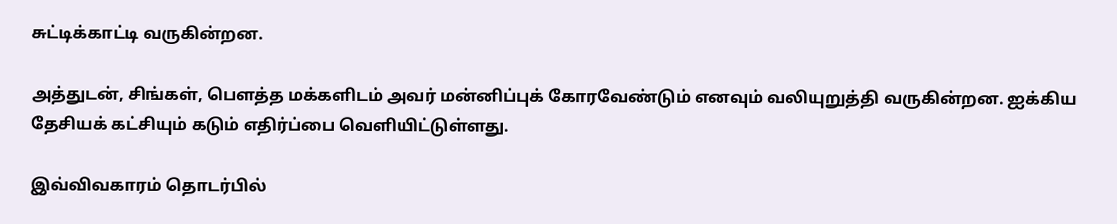சுட்டிக்காட்டி வருகின்றன.

அத்துடன், சிங்கள், பௌத்த மக்களிடம் அவர் மன்னிப்புக் கோரவேண்டும் எனவும் வலியுறுத்தி வருகின்றன. ஐக்கிய தேசியக் கட்சியும் கடும் எதிர்ப்பை வெளியிட்டுள்ளது.

இவ்விவகாரம் தொடர்பில்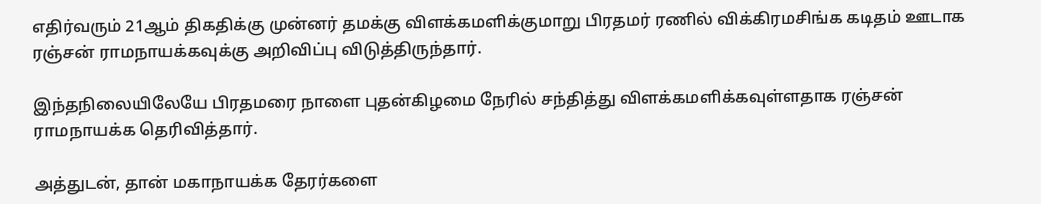எதிர்வரும் 21ஆம் திகதிக்கு முன்னர் தமக்கு விளக்கமளிக்குமாறு பிரதமர் ரணில் விக்கிரமசிங்க கடிதம் ஊடாக ரஞ்சன் ராமநாயக்கவுக்கு அறிவிப்பு விடுத்திருந்தார்.

இந்தநிலையிலேயே பிரதமரை நாளை புதன்கிழமை நேரில் சந்தித்து விளக்கமளிக்கவுள்ளதாக ரஞ்சன் ராமநாயக்க தெரிவித்தார்.

அத்துடன், தான் மகாநாயக்க தேரர்களை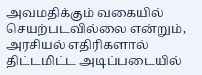அவமதிக்கும் வகையில் செயற்படவில்லை என்றும், அரசியல் எதிரிகளால் திட்டமிட்ட அடிப்படையில்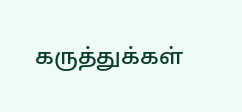கருத்துக்கள்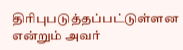திரிபுபடுத்தப்பட்டுள்ளன என்றும் அவர்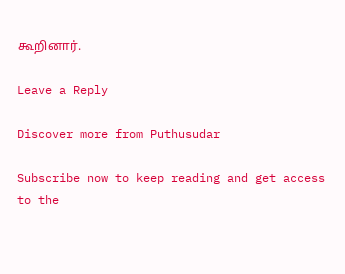கூறினார்.

Leave a Reply

Discover more from Puthusudar

Subscribe now to keep reading and get access to the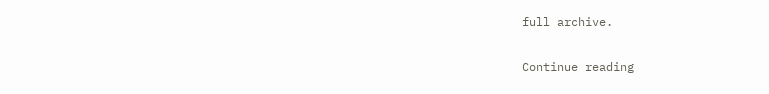full archive.

Continue reading